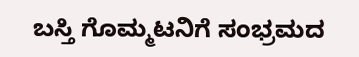ಬಸ್ತಿ ಗೊಮ್ಮಟನಿಗೆ ಸಂಭ್ರಮದ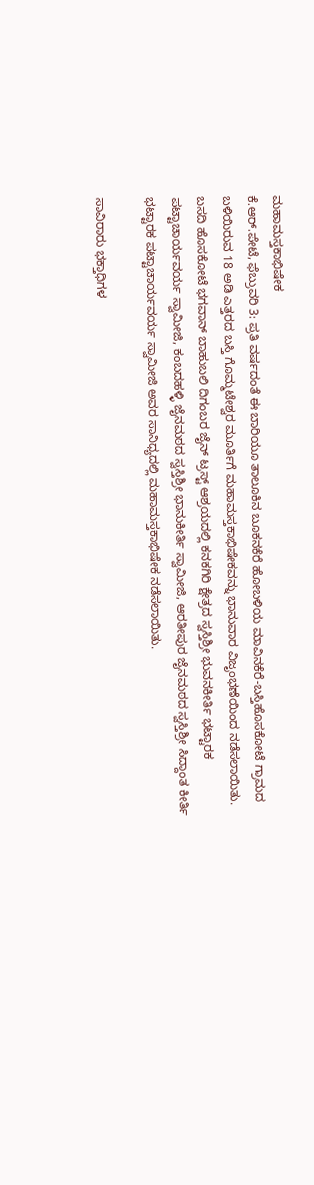ಮಹಾಮಸ್ತಕಾಭಿಷೇಕ
ಕೆ.ಆರ್.ಪೇಟೆ, ಫೆಬ್ರುವರಿ 3: ಪ್ರತಿ ವರ್ಷದಂತೆ ಈ ಬಾರಿಯೂ ತಾಲೂಕಿನ ಬೂಕನಕೆರೆ ಹೋಬಳಿಯ ಮಾವಿನಕೆರೆ-ಬಸ್ತಿಹೊಸಕೋಟೆ ಗ್ರಾಮದ ಬಳಿಯಿರುವ 18 ಅಡಿ ಎತ್ತರದ ಬಸ್ತಿ ಗೊಮ್ಮಟೇಶ್ವರ ಮೂರ್ತಿಗೆ ಮಹಾಮಸ್ತಕಾಭಿಷೇಕವನ್ನು ಭಾನುವಾರ ವಿಜೃಂಭಣೆಯಿಂದ ನಡೆಸಲಾಯಿತು.
ಬಸದಿ ಹೊಸಕೋಟೆ ಭಗವಾನ್ ಬಾಹುಬಲಿ ದಿಗಂಬರ ಜೈನ್ ಟ್ರಸ್ಟ್ ಆಶ್ರಯದಲ್ಲಿ ಕನಕಗಿರಿ ಕ್ಷೇತ್ರದ ಸ್ವಸ್ತಿಶ್ರೀ ಭುವನಕೀರ್ತಿ ಭಟ್ಟಾರಕ ಪಟ್ಟಾಚಾರ್ಯವರ್ಯ ಸ್ವಾಮೀಜಿ, ಕಂಬದಹಳ್ಳಿ ಜೈನಮಠದ ಸ್ವಸ್ತಿಶ್ರೀ ಭಾನುಕೀರ್ತಿ ಸ್ವಾಮೀಜಿ, ಆರತೀಪುರ ಜೈನಮಠದ ಸ್ವಸ್ತಿಶ್ರೀ ಸಿದ್ದಾಂತ ಕೀರ್ತಿ ಭಟ್ಟಾರಕ ಪಟ್ಟಾಚಾರ್ಯವರ್ಯ ಸ್ವಾಮೀಜಿ ಅವರ ಸಾನಿಧ್ಯದಲ್ಲಿ ಮಹಾಮಸ್ತಕಾಭಿಷೇಕ ನಡೆಸಲಾಯಿತು.

ಸಾವಿರಾರು ಭಕ್ತಾಧಿಗಳ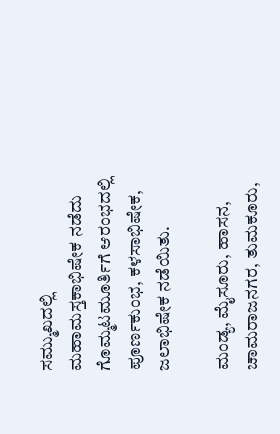ಸಮ್ಮುಖದಲ್ಲಿ ಮಹಾಮಸ್ತಕಾಭಿಷೇಕ ನಡೆದು ಗೊಮ್ಮಟಮೂರ್ತಿಗೆ ಆರಂಭದಲ್ಲಿ ಪೂರ್ಣಕುಂಭ, ಕಳಸಾಭಿಷೇಕ, ಜಲಾಭಿಷೇಕ ನಡೆಯಿತು.

ಮಂಡ್ಯ, ಮೈಸೂರು, ಹಾಸನ, ಚಾಮರಾಜನಗರ, ತುಮಕೂರು,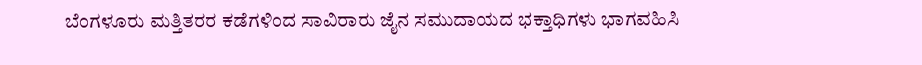ಬೆಂಗಳೂರು ಮತ್ತಿತರರ ಕಡೆಗಳಿಂದ ಸಾವಿರಾರು ಜೈನ ಸಮುದಾಯದ ಭಕ್ತಾಧಿಗಳು ಭಾಗವಹಿಸಿ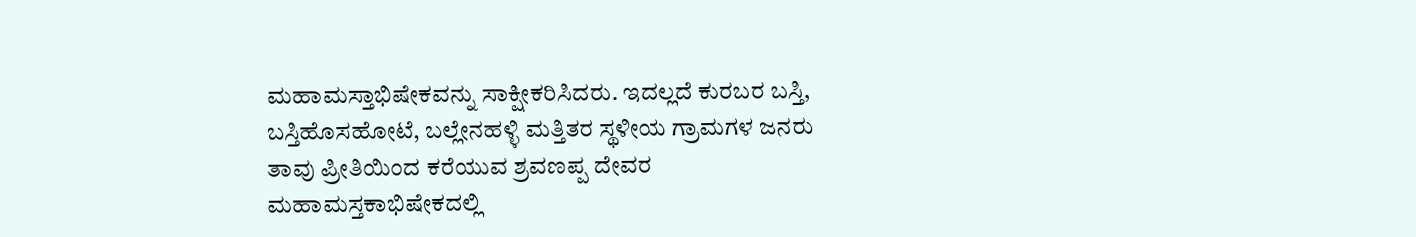ಮಹಾಮಸ್ತಾಭಿಷೇಕವನ್ನು ಸಾಕ್ಷೀಕರಿಸಿದರು. ಇದಲ್ಲದೆ ಕುರಬರ ಬಸ್ತಿ, ಬಸ್ತಿಹೊಸಹೋಟೆ, ಬಲ್ಲೇನಹಳ್ಳಿ ಮತ್ತಿತರ ಸ್ಥಳೀಯ ಗ್ರಾಮಗಳ ಜನರು ತಾವು ಪ್ರೀತಿಯಿಂದ ಕರೆಯುವ ಶ್ರವಣಪ್ಪ ದೇವರ ಮಹಾಮಸ್ತಕಾಭಿಷೇಕದಲ್ಲಿ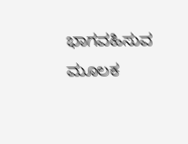ಭಾಗವಹಿಸುವ ಮೂಲಕ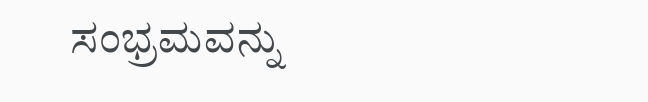ಸಂಭ್ರಮವನ್ನು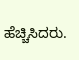ಹೆಚ್ಚಿಸಿದರು.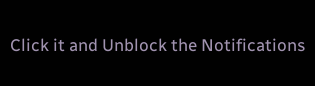Click it and Unblock the Notifications